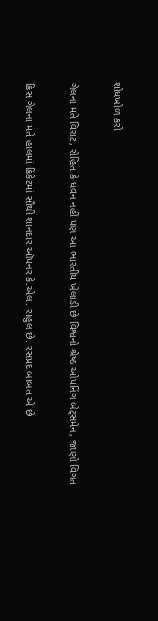શોધખોળ કરો

ગેલના મતે વિરાટ, રોહિત કે ધવન નહીં પણ આ ભારતીય ખેલાડી છે વિશ્વનો શ્રેષ્ઠ ઓપનિંગ બેટ્સમેન, જાણો વિગત

ક્રિસ ગેલના મતે હાલમાં ક્રિકેટમાં સૌથી શાનદાર ઑપનર કે.એલ. રાહુલ છે. રસપ્રદ બાબત એ છે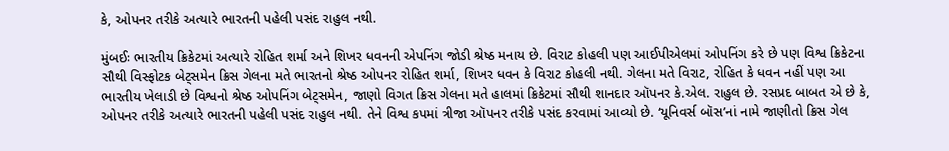કે, ઓપનર તરીકે અત્યારે ભારતની પહેલી પસંદ રાહુલ નથી.

મુંબઈઃ ભારતીય ક્રિકેટમાં અત્યારે રોહિત શર્મા અને શિખર ધવનની એપનિંગ જોડી શ્રેષ્ઠ મનાય છે. વિરાટ કોહલી પણ આઈપીએલમાં ઓપનિંગ કરે છે પણ વિશ્વ ક્રિકેટના સૌથી વિસ્ફોટક બેટ્સમેન ક્રિસ ગેલના મતે ભારતનો શ્રેષ્ઠ ઓપનર રોહિત શર્મા, શિખર ધવન કે વિરાટ કોહલી નથી. ગેલના મતે વિરાટ, રોહિત કે ધવન નહીં પણ આ ભારતીય ખેલાડી છે વિશ્વનો શ્રેષ્ઠ ઓપનિંગ બેટ્સમેન, જાણો વિગત ક્રિસ ગેલના મતે હાલમાં ક્રિકેટમાં સૌથી શાનદાર ઑપનર કે.એલ. રાહુલ છે. રસપ્રદ બાબત એ છે કે, ઓપનર તરીકે અત્યારે ભારતની પહેલી પસંદ રાહુલ નથી. તેને વિશ્વ કપમાં ત્રીજા ઑપનર તરીકે પસંદ કરવામાં આવ્યો છે. ‘યૂનિવર્સ બૉસ’નાં નામે જાણીતો ક્રિસ ગેલ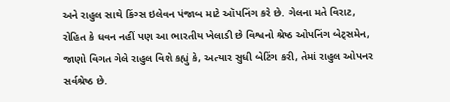અને રાહુલ સાથે કિંગ્સ ઇલેવન પંજાબ માટે ઑપનિંગ કરે છે. ગેલના મતે વિરાટ, રોહિત કે ધવન નહીં પણ આ ભારતીય ખેલાડી છે વિશ્વનો શ્રેષ્ઠ ઓપનિંગ બેટ્સમેન, જાણો વિગત ગેલે રાહુલ વિશે કહ્યું કે, અત્યાર સુધી બેટિંગ કરી, તેમાં રાહુલ ઓપનર સર્વશ્રેષ્ઠ છે.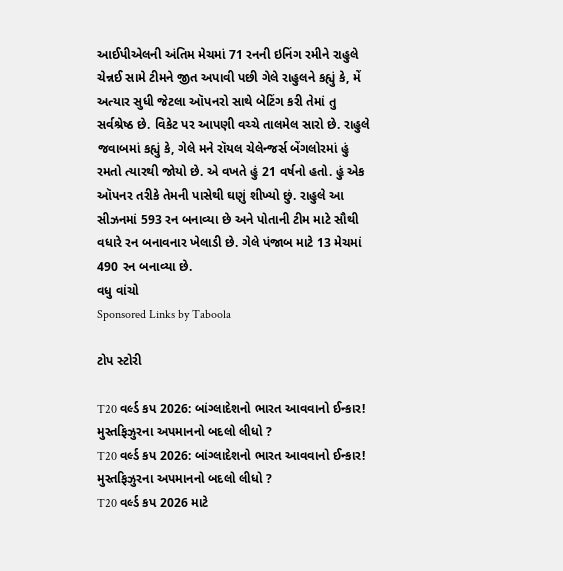આઈપીએલની અંતિમ મેચમાં 71 રનની ઇનિંગ રમીને રાહુલે ચેન્નઈ સામે ટીમને જીત અપાવી પછી ગેલે રાહુલને કહ્યું કે, મેં અત્યાર સુધી જેટલા ઑપનરો સાથે બેટિંગ કરી તેમાં તુ સર્વશ્રેષ્ઠ છે. વિકેટ પર આપણી વચ્ચે તાલમેલ સારો છે. રાહુલે જવાબમાં કહ્યું કે, ગેલે મને રૉયલ ચેલેન્જર્સ બેંગલોરમાં હું રમતો ત્યારથી જોયો છે. એ વખતે હું 21 વર્ષનો હતો. હું એક ઑપનર તરીકે તેમની પાસેથી ઘણું શીખ્યો છું. રાહુલે આ સીઝનમાં 593 રન બનાવ્યા છે અને પોતાની ટીમ માટે સૌથી વધારે રન બનાવનાર ખેલાડી છે. ગેલે પંજાબ માટે 13 મેચમાં 490 રન બનાવ્યા છે.
વધુ વાંચો
Sponsored Links by Taboola

ટોપ સ્ટોરી

T20 વર્લ્ડ કપ 2026: બાંગ્લાદેશનો ભારત આવવાનો ઈન્કાર! મુસ્તફિઝુરના અપમાનનો બદલો લીધો ?
T20 વર્લ્ડ કપ 2026: બાંગ્લાદેશનો ભારત આવવાનો ઈન્કાર! મુસ્તફિઝુરના અપમાનનો બદલો લીધો ?
T20 વર્લ્ડ કપ 2026 માટે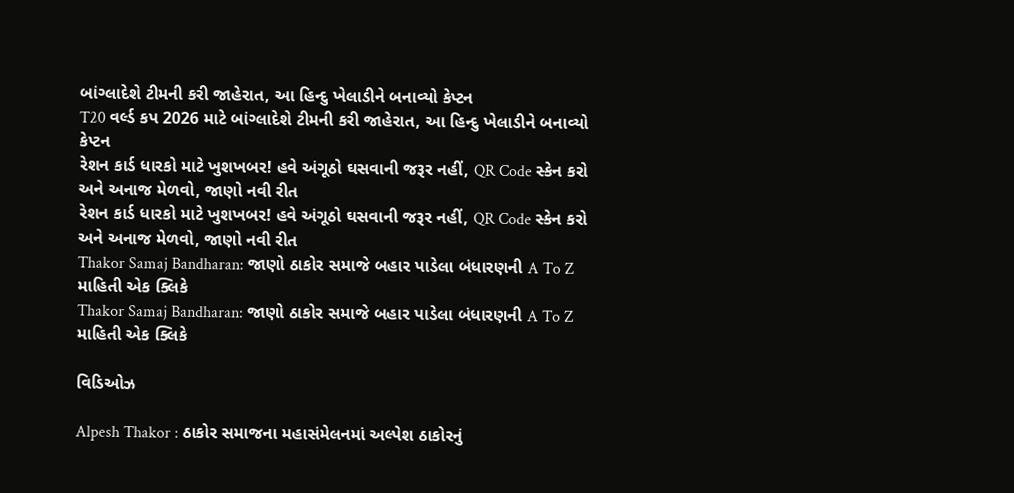બાંગ્લાદેશે ટીમની કરી જાહેરાત, આ હિન્દુ ખેલાડીને બનાવ્યો કેપ્ટન
T20 વર્લ્ડ કપ 2026 માટે બાંગ્લાદેશે ટીમની કરી જાહેરાત, આ હિન્દુ ખેલાડીને બનાવ્યો કેપ્ટન
રેશન કાર્ડ ધારકો માટે ખુશખબર! હવે અંગૂઠો ઘસવાની જરૂર નહીં, QR Code સ્કેન કરો અને અનાજ મેળવો, જાણો નવી રીત
રેશન કાર્ડ ધારકો માટે ખુશખબર! હવે અંગૂઠો ઘસવાની જરૂર નહીં, QR Code સ્કેન કરો અને અનાજ મેળવો, જાણો નવી રીત
Thakor Samaj Bandharan: જાણો ઠાકોર સમાજે બહાર પાડેલા બંધારણની A To Z માહિતી એક ક્લિકે
Thakor Samaj Bandharan: જાણો ઠાકોર સમાજે બહાર પાડેલા બંધારણની A To Z માહિતી એક ક્લિકે

વિડિઓઝ

Alpesh Thakor : ઠાકોર સમાજના મહાસંમેલનમાં અલ્પેશ ઠાકોરનું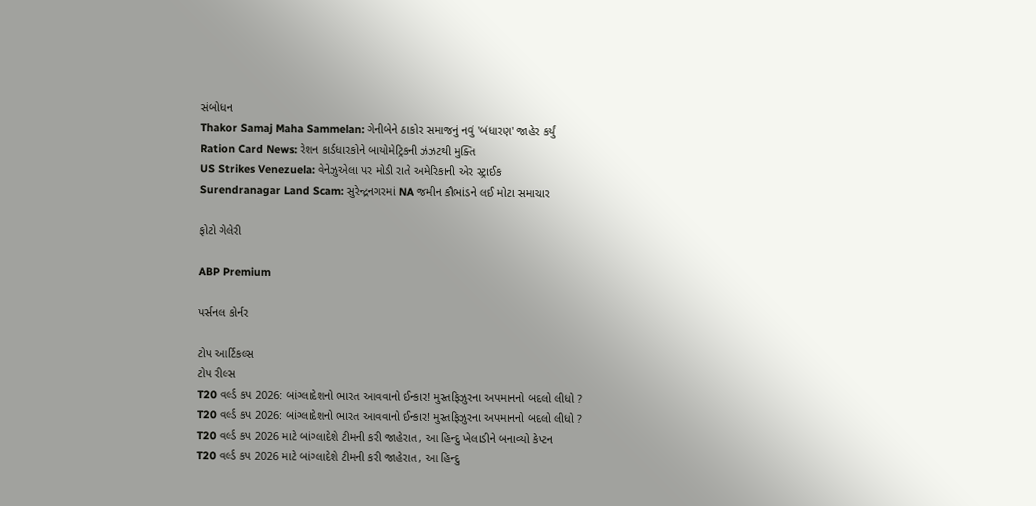સંબોધન
Thakor Samaj Maha Sammelan: ગેનીબેને ઠાકોર સમાજનું નવું 'બંધારણ' જાહેર કર્યું
Ration Card News: રેશન કાર્ડધારકોને બાયોમેટ્રિકની ઝંઝટથી મુક્તિ
US Strikes Venezuela: વેનેઝુએલા પર મોડી રાતે અમેરિકાની એર સ્ટ્રાઈક
Surendranagar Land Scam: સુરેન્દ્રનગરમાં NA જમીન કૌભાંડને લઈ મોટા સમાચાર

ફોટો ગેલેરી

ABP Premium

પર્સનલ કોર્નર

ટોપ આર્ટિકલ્સ
ટોપ રીલ્સ
T20 વર્લ્ડ કપ 2026: બાંગ્લાદેશનો ભારત આવવાનો ઈન્કાર! મુસ્તફિઝુરના અપમાનનો બદલો લીધો ?
T20 વર્લ્ડ કપ 2026: બાંગ્લાદેશનો ભારત આવવાનો ઈન્કાર! મુસ્તફિઝુરના અપમાનનો બદલો લીધો ?
T20 વર્લ્ડ કપ 2026 માટે બાંગ્લાદેશે ટીમની કરી જાહેરાત, આ હિન્દુ ખેલાડીને બનાવ્યો કેપ્ટન
T20 વર્લ્ડ કપ 2026 માટે બાંગ્લાદેશે ટીમની કરી જાહેરાત, આ હિન્દુ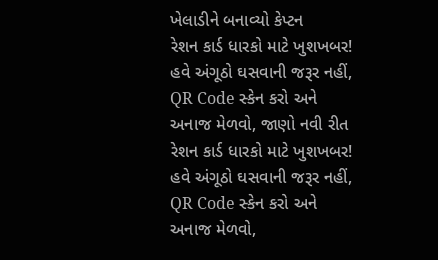ખેલાડીને બનાવ્યો કેપ્ટન
રેશન કાર્ડ ધારકો માટે ખુશખબર! હવે અંગૂઠો ઘસવાની જરૂર નહીં, QR Code સ્કેન કરો અને અનાજ મેળવો, જાણો નવી રીત
રેશન કાર્ડ ધારકો માટે ખુશખબર! હવે અંગૂઠો ઘસવાની જરૂર નહીં, QR Code સ્કેન કરો અને અનાજ મેળવો,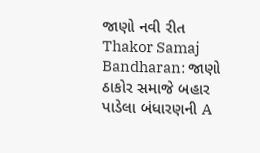જાણો નવી રીત
Thakor Samaj Bandharan: જાણો ઠાકોર સમાજે બહાર પાડેલા બંધારણની A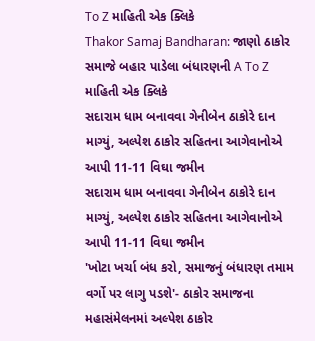To Z માહિતી એક ક્લિકે
Thakor Samaj Bandharan: જાણો ઠાકોર સમાજે બહાર પાડેલા બંધારણની A To Z માહિતી એક ક્લિકે
સદારામ ધામ બનાવવા ગેનીબેન ઠાકોરે દાન માગ્યું, અલ્પેશ ઠાકોર સહિતના આગેવાનોએ આપી 11-11 વિઘા જમીન
સદારામ ધામ બનાવવા ગેનીબેન ઠાકોરે દાન માગ્યું, અલ્પેશ ઠાકોર સહિતના આગેવાનોએ આપી 11-11 વિઘા જમીન
'ખોટા ખર્ચા બંધ કરો, સમાજનું બંધારણ તમામ વર્ગો પર લાગુ પડશે'- ઠાકોર સમાજના મહાસંમેલનમાં અલ્પેશ ઠાકોર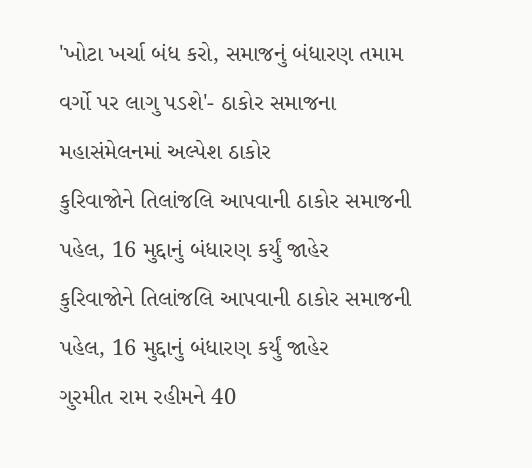'ખોટા ખર્ચા બંધ કરો, સમાજનું બંધારણ તમામ વર્ગો પર લાગુ પડશે'- ઠાકોર સમાજના મહાસંમેલનમાં અલ્પેશ ઠાકોર
કુરિવાજોને તિલાંજલિ આપવાની ઠાકોર સમાજની પહેલ, 16 મુદ્દાનું બંધારણ કર્યું જાહેર
કુરિવાજોને તિલાંજલિ આપવાની ઠાકોર સમાજની પહેલ, 16 મુદ્દાનું બંધારણ કર્યું જાહેર
ગુરમીત રામ રહીમને 40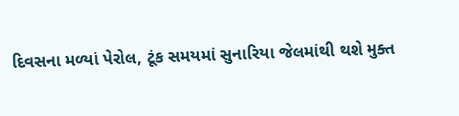દિવસના મળ્યાં પેરોલ, ટૂંક સમયમાં સુનારિયા જેલમાંથી થશે મુક્ત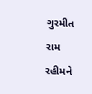ગુરમીત રામ રહીમને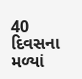40 દિવસના મળ્યાં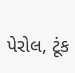પેરોલ, ટૂંક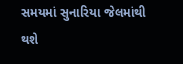સમયમાં સુનારિયા જેલમાંથી થશે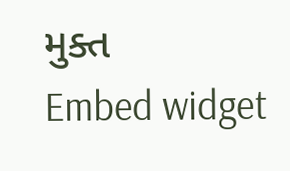મુક્ત
Embed widget